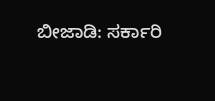ಬೀಜಾಡಿ: ಸರ್ಕಾರಿ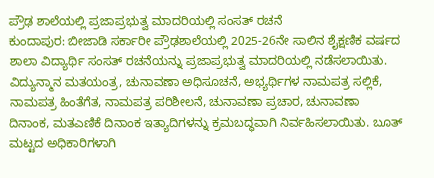ಪ್ರೌಢ ಶಾಲೆಯಲ್ಲಿ ಪ್ರಜಾಪ್ರಭುತ್ವ ಮಾದರಿಯಲ್ಲಿ ಸಂಸತ್ ರಚನೆ
ಕುಂದಾಪುರ: ಬೀಜಾಡಿ ಸರ್ಕಾರೀ ಪ್ರೌಢಶಾಲೆಯಲ್ಲಿ 2025-26ನೇ ಸಾಲಿನ ಶೈಕ್ಷಣಿಕ ವರ್ಷದ ಶಾಲಾ ವಿದ್ಯಾರ್ಥಿ ಸಂಸತ್ ರಚನೆಯನ್ನು ಪ್ರಜಾಪ್ರಭುತ್ವ ಮಾದರಿಯಲ್ಲಿ ನಡೆಸಲಾಯಿತು. ವಿದ್ಯುನ್ಮಾನ ಮತಯಂತ್ರ, ಚುನಾವಣಾ ಅಧಿಸೂಚನೆ, ಅಭ್ಯರ್ಥಿಗಳ ನಾಮಪತ್ರ ಸಲ್ಲಿಕೆ, ನಾಮಪತ್ರ ಹಿಂತೆಗೆತ, ನಾಮಪತ್ರ ಪರಿಶೀಲನೆ, ಚುನಾವಣಾ ಪ್ರಚಾರ, ಚುನಾವಣಾ ದಿನಾಂಕ, ಮತಎಣಿಕೆ ದಿನಾಂಕ ಇತ್ಯಾದಿಗಳನ್ನು ಕ್ರಮಬದ್ಧವಾಗಿ ನಿರ್ವಹಿಸಲಾಯಿತು. ಬೂತ್ ಮಟ್ಟದ ಅಧಿಕಾರಿಗಳಾಗಿ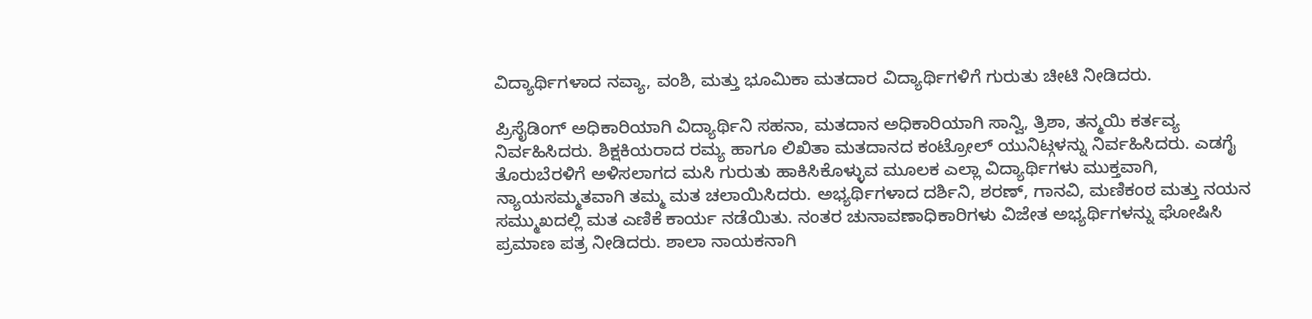ವಿದ್ಯಾರ್ಥಿಗಳಾದ ನವ್ಯಾ, ವಂಶಿ, ಮತ್ತು ಭೂಮಿಕಾ ಮತದಾರ ವಿದ್ಯಾರ್ಥಿಗಳಿಗೆ ಗುರುತು ಚೀಟಿ ನೀಡಿದರು.

ಪ್ರಿಸೈಡಿಂಗ್ ಅಧಿಕಾರಿಯಾಗಿ ವಿದ್ಯಾರ್ಥಿನಿ ಸಹನಾ, ಮತದಾನ ಅಧಿಕಾರಿಯಾಗಿ ಸಾನ್ವಿ, ತ್ರಿಶಾ, ತನ್ಮಯಿ ಕರ್ತವ್ಯ ನಿರ್ವಹಿಸಿದರು. ಶಿಕ್ಷಕಿಯರಾದ ರಮ್ಯ ಹಾಗೂ ಲಿಖಿತಾ ಮತದಾನದ ಕಂಟ್ರೋಲ್ ಯುನಿಟ್ಗಳನ್ನು ನಿರ್ವಹಿಸಿದರು. ಎಡಗೈ ತೊರುಬೆರಳಿಗೆ ಅಳಿಸಲಾಗದ ಮಸಿ ಗುರುತು ಹಾಕಿಸಿಕೊಳ್ಳುವ ಮೂಲಕ ಎಲ್ಲಾ ವಿದ್ಯಾರ್ಥಿಗಳು ಮುಕ್ತವಾಗಿ, ನ್ಯಾಯಸಮ್ಮತವಾಗಿ ತಮ್ಮ ಮತ ಚಲಾಯಿಸಿದರು. ಅಭ್ಯರ್ಥಿಗಳಾದ ದರ್ಶಿನಿ, ಶರಣ್, ಗಾನವಿ, ಮಣಿಕಂಠ ಮತ್ತು ನಯನ ಸಮ್ಮುಖದಲ್ಲಿ ಮತ ಎಣಿಕೆ ಕಾರ್ಯ ನಡೆಯಿತು. ನಂತರ ಚುನಾವಣಾಧಿಕಾರಿಗಳು ವಿಜೇತ ಅಭ್ಯರ್ಥಿಗಳನ್ನು ಘೋಷಿಸಿ ಪ್ರಮಾಣ ಪತ್ರ ನೀಡಿದರು. ಶಾಲಾ ನಾಯಕನಾಗಿ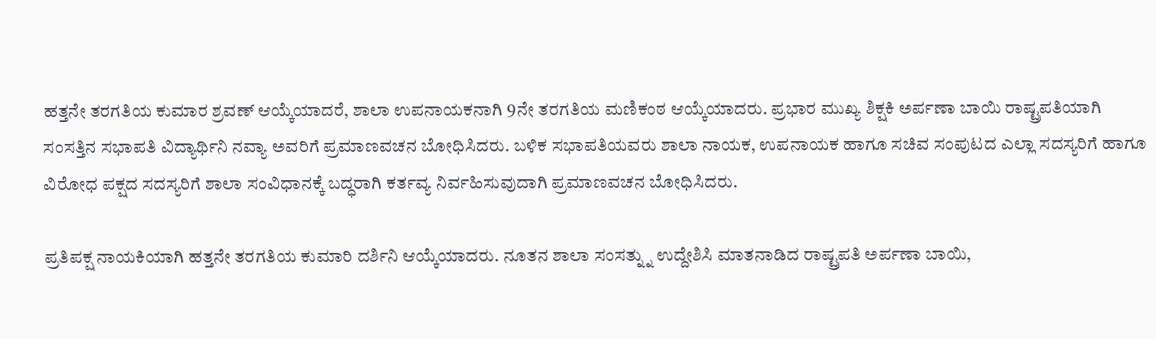ಹತ್ತನೇ ತರಗತಿಯ ಕುಮಾರ ಶ್ರವಣ್ ಆಯ್ಕೆಯಾದರೆ, ಶಾಲಾ ಉಪನಾಯಕನಾಗಿ 9ನೇ ತರಗತಿಯ ಮಣಿಕಂಠ ಆಯ್ಕೆಯಾದರು. ಪ್ರಭಾರ ಮುಖ್ಯ ಶಿಕ್ಷಕಿ ಅರ್ಪಣಾ ಬಾಯಿ ರಾಷ್ಟ್ರಪತಿಯಾಗಿ ಸಂಸತ್ತಿನ ಸಭಾಪತಿ ವಿದ್ಯಾರ್ಥಿನಿ ನವ್ಯಾ ಅವರಿಗೆ ಪ್ರಮಾಣವಚನ ಬೋಧಿಸಿದರು. ಬಳಿಕ ಸಭಾಪತಿಯವರು ಶಾಲಾ ನಾಯಕ, ಉಪನಾಯಕ ಹಾಗೂ ಸಚಿವ ಸಂಪುಟದ ಎಲ್ಲಾ ಸದಸ್ಯರಿಗೆ ಹಾಗೂ ವಿರೋಧ ಪಕ್ಷದ ಸದಸ್ಯರಿಗೆ ಶಾಲಾ ಸಂವಿಧಾನಕ್ಕೆ ಬದ್ಧರಾಗಿ ಕರ್ತವ್ಯ ನಿರ್ವಹಿಸುವುದಾಗಿ ಪ್ರಮಾಣವಚನ ಬೋಧಿಸಿದರು.

ಪ್ರತಿಪಕ್ಷ ನಾಯಕಿಯಾಗಿ ಹತ್ತನೇ ತರಗತಿಯ ಕುಮಾರಿ ದರ್ಶಿನಿ ಆಯ್ಕೆಯಾದರು. ನೂತನ ಶಾಲಾ ಸಂಸತ್ನ್ನು ಉದ್ದೇಶಿಸಿ ಮಾತನಾಡಿದ ರಾಷ್ಟ್ರಪತಿ ಅರ್ಪಣಾ ಬಾಯಿ,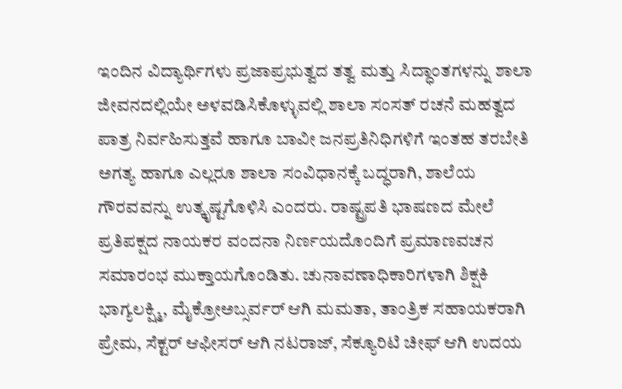ಇಂದಿನ ವಿದ್ಯಾರ್ಥಿಗಳು ಪ್ರಜಾಪ್ರಭುತ್ವದ ತತ್ವ ಮತ್ತು ಸಿದ್ಧಾಂತಗಳನ್ನು ಶಾಲಾ ಜೀವನದಲ್ಲಿಯೇ ಅಳವಡಿಸಿಕೊಳ್ಳುವಲ್ಲಿ ಶಾಲಾ ಸಂಸತ್ ರಚನೆ ಮಹತ್ವದ ಪಾತ್ರ ನಿರ್ವಹಿಸುತ್ತವೆ ಹಾಗೂ ಬಾವೀ ಜನಪ್ರತಿನಿಧಿಗಳಿಗೆ ಇಂತಹ ತರಬೇತಿ ಅಗತ್ಯ ಹಾಗೂ ಎಲ್ಲರೂ ಶಾಲಾ ಸಂವಿಧಾನಕ್ಕೆ ಬದ್ಧರಾಗಿ, ಶಾಲೆಯ ಗೌರವವನ್ನು ಉತ್ಕೃಷ್ಟಗೊಳಿಸಿ ಎಂದರು. ರಾಷ್ಟ್ರಪತಿ ಭಾಷಣದ ಮೇಲೆ ಪ್ರತಿಪಕ್ಷದ ನಾಯಕರ ವಂದನಾ ನಿರ್ಣಯದೊಂದಿಗೆ ಪ್ರಮಾಣವಚನ ಸಮಾರಂಭ ಮುಕ್ತಾಯಗೊಂಡಿತು. ಚುನಾವಣಾಧಿಕಾರಿಗಳಾಗಿ ಶಿಕ್ಷಕಿ ಭಾಗ್ಯಲಕ್ಷ್ಮಿ, ಮೈಕ್ರೋಅಬ್ಸರ್ವರ್ ಆಗಿ ಮಮತಾ, ತಾಂತ್ರಿಕ ಸಹಾಯಕರಾಗಿ ಪ್ರೇಮ, ಸೆಕ್ಟರ್ ಆಫೀಸರ್ ಆಗಿ ನಟರಾಜ್, ಸೆಕ್ಯೂರಿಟಿ ಚೀಫ್ ಆಗಿ ಉದಯ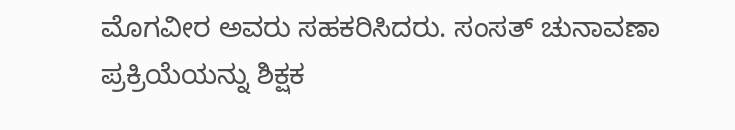ಮೊಗವೀರ ಅವರು ಸಹಕರಿಸಿದರು. ಸಂಸತ್ ಚುನಾವಣಾ ಪ್ರಕ್ರಿಯೆಯನ್ನು ಶಿಕ್ಷಕ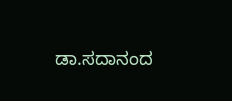ಡಾ.ಸದಾನಂದ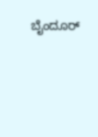ಬೈಂದೂರ್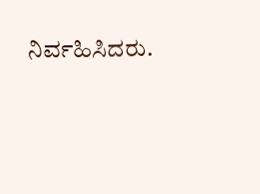ನಿರ್ವಹಿಸಿದರು.